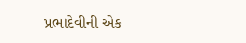પ્રભાદેવીની એક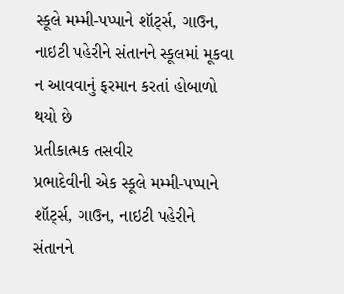સ્કૂલે મમ્મી-પપ્પાને શૉર્ટ્સ, ગાઉન, નાઇટી પહેરીને સંતાનને સ્કૂલમાં મૂકવા ન આવવાનું ફરમાન કરતાં હોબાળો થયો છે
પ્રતીકાત્મક તસવીર
પ્રભાદેવીની એક સ્કૂલે મમ્મી-પપ્પાને શૉર્ટ્સ, ગાઉન, નાઇટી પહેરીને સંતાનને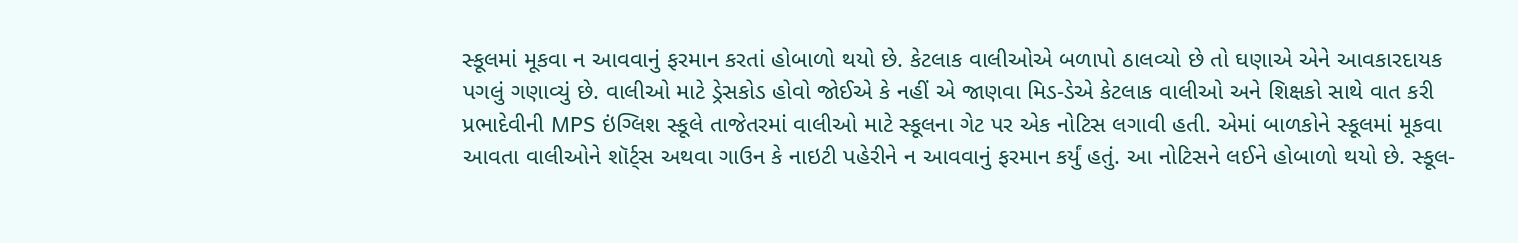સ્કૂલમાં મૂકવા ન આવવાનું ફરમાન કરતાં હોબાળો થયો છે. કેટલાક વાલીઓએ બળાપો ઠાલવ્યો છે તો ઘણાએ એને આવકારદાયક પગલું ગણાવ્યું છે. વાલીઓ માટે ડ્રેસકોડ હોવો જોઈએ કે નહીં એ જાણવા મિડ-ડેએ કેટલાક વાલીઓ અને શિક્ષકો સાથે વાત કરી
પ્રભાદેવીની MPS ઇંગ્લિશ સ્કૂલે તાજેતરમાં વાલીઓ માટે સ્કૂલના ગેટ પર એક નોટિસ લગાવી હતી. એમાં બાળકોને સ્કૂલમાં મૂકવા આવતા વાલીઓને શૉર્ટ્સ અથવા ગાઉન કે નાઇટી પહેરીને ન આવવાનું ફરમાન કર્યું હતું. આ નોટિસને લઈને હોબાળો થયો છે. સ્કૂલ-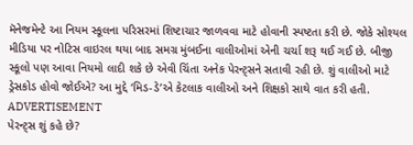મૅનેજમેન્ટે આ નિયમ સ્કૂલના પરિસરમાં શિષ્ટાચાર જાળવવા માટે હોવાની સ્પષ્ટતા કરી છે. જોકે સોશ્યલ મીડિયા પર નોટિસ વાઇરલ થયા બાદ સમગ્ર મુંબઈના વાલીઓમાં એની ચર્ચા શરૂ થઈ ગઈ છે. બીજી સ્કૂલો પણ આવા નિયમો લાદી શકે છે એવી ચિંતા અનેક પેરન્ટ્સને સતાવી રહી છે. શું વાલીઓ માટે ડ્રેસકોડ હોવો જોઈએ? આ મુદ્દે ‘મિડ-ડે’એ કેટલાક વાલીઓ અને શિક્ષકો સાથે વાત કરી હતી.
ADVERTISEMENT
પેરન્ટ્સ શું કહે છે?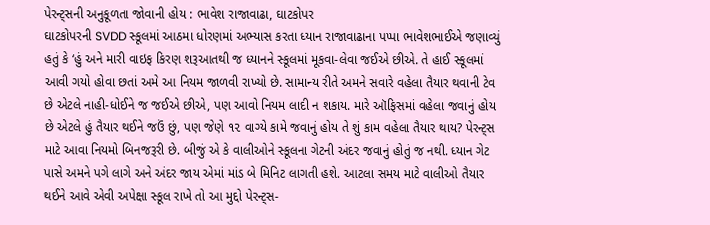પેરન્ટ્સની અનુકૂળતા જોવાની હોય : ભાવેશ રાજાવાઢા, ઘાટકોપર
ઘાટકોપરની SVDD સ્કૂલમાં આઠમા ધોરણમાં અભ્યાસ કરતા ધ્યાન રાજાવાઢાના પપ્પા ભાવેશભાઈએ જણાવ્યું હતું કે ‘હું અને મારી વાઇફ કિરણ શરૂઆતથી જ ધ્યાનને સ્કૂલમાં મૂકવા-લેવા જઈએ છીએ. તે હાઈ સ્કૂલમાં આવી ગયો હોવા છતાં અમે આ નિયમ જાળવી રાખ્યો છે. સામાન્ય રીતે અમને સવારે વહેલા તૈયાર થવાની ટેવ છે એટલે નાહી-ધોઈને જ જઈએ છીએ, પણ આવો નિયમ લાદી ન શકાય. મારે ઑફિસમાં વહેલા જવાનું હોય છે એટલે હું તૈયાર થઈને જઉં છું, પણ જેણે ૧૨ વાગ્યે કામે જવાનું હોય તે શું કામ વહેલા તૈયાર થાય? પેરન્ટ્સ માટે આવા નિયમો બિનજરૂરી છે. બીજું એ કે વાલીઓને સ્કૂલના ગેટની અંદર જવાનું હોતું જ નથી. ધ્યાન ગેટ પાસે અમને પગે લાગે અને અંદર જાય એમાં માંડ બે મિનિટ લાગતી હશે. આટલા સમય માટે વાલીઓ તૈયાર થઈને આવે એવી અપેક્ષા સ્કૂલ રાખે તો આ મુદ્દો પેરન્ટ્સ-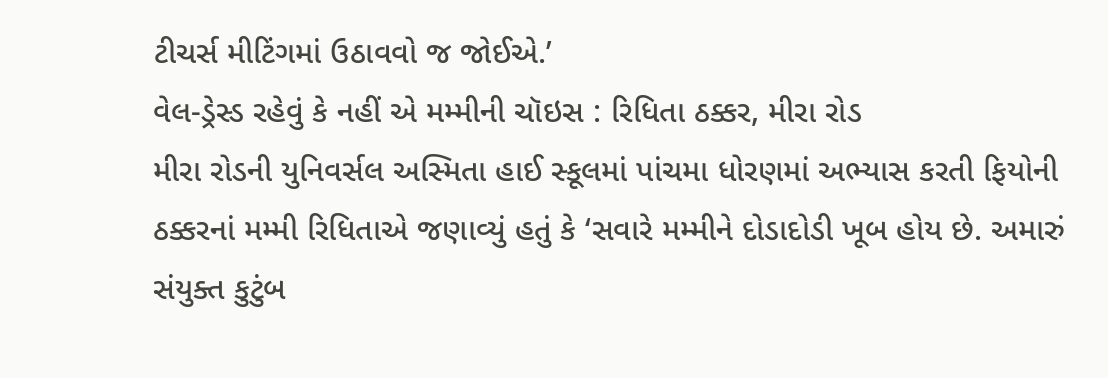ટીચર્સ મીટિંગમાં ઉઠાવવો જ જોઈએ.’
વેલ-ડ્રેસ્ડ રહેવું કે નહીં એ મમ્મીની ચૉઇસ : રિધિતા ઠક્કર, મીરા રોડ
મીરા રોડની યુનિવર્સલ અસ્મિતા હાઈ સ્કૂલમાં પાંચમા ધોરણમાં અભ્યાસ કરતી ફિયોની ઠક્કરનાં મમ્મી રિધિતાએ જણાવ્યું હતું કે ‘સવારે મમ્મીને દોડાદોડી ખૂબ હોય છે. અમારું સંયુક્ત કુટુંબ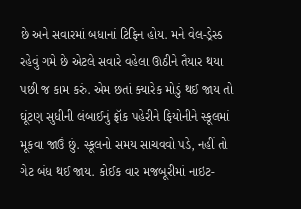છે અને સવારમાં બધાનાં ટિફિન હોય. મને વેલ-ડ્રેસ્ડ રહેવું ગમે છે એટલે સવારે વહેલા ઊઠીને તૈયાર થયા પછી જ કામ કરું. એમ છતાં ક્યારેક મોડું થઈ જાય તો ઘૂંટણ સુધીની લંબાઈનું ફ્રૉક પહેરીને ફિયોનીને સ્કૂલમાં મૂકવા જાઉં છું. સ્કૂલનો સમય સાચવવો પડે, નહીં તો ગેટ બંધ થઈ જાય. કોઈક વાર મજબૂરીમાં નાઇટ-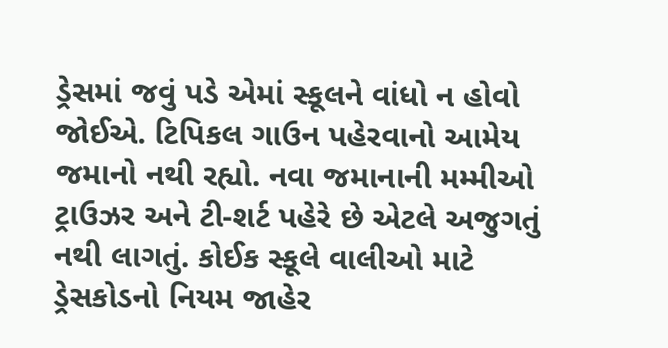ડ્રેસમાં જવું પડે એમાં સ્કૂલને વાંધો ન હોવો જોઈએ. ટિપિકલ ગાઉન પહેરવાનો આમેય જમાનો નથી રહ્યો. નવા જમાનાની મમ્મીઓ ટ્રાઉઝર અને ટી-શર્ટ પહેરે છે એટલે અજુગતું નથી લાગતું. કોઈક સ્કૂલે વાલીઓ માટે ડ્રેસકોડનો નિયમ જાહેર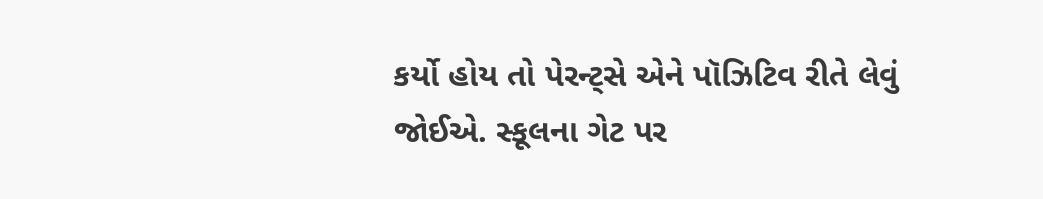કર્યો હોય તો પેરન્ટ્સે એને પૉઝિટિવ રીતે લેવું જોઈએ. સ્કૂલના ગેટ પર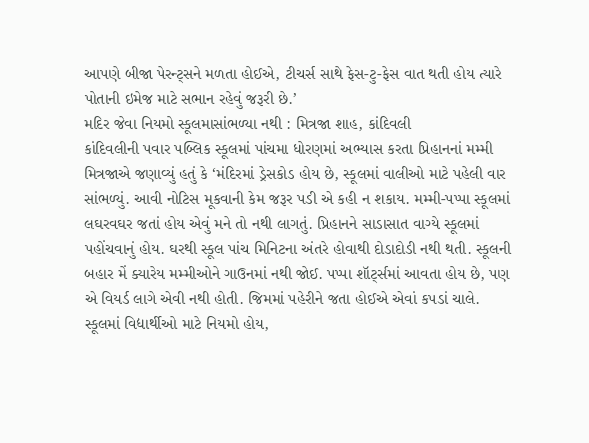આપણે બીજા પેરન્ટ્સને મળતા હોઈએ, ટીચર્સ સાથે ફેસ-ટુ-ફેસ વાત થતી હોય ત્યારે પોતાની ઇમેજ માટે સભાન રહેવું જરૂરી છે.’
મદિર જેવા નિયમો સ્કૂલમાસાંભળ્યા નથી : મિત્રજા શાહ, કાંદિવલી
કાંદિવલીની પવાર પબ્લિક સ્કૂલમાં પાંચમા ધોરણમાં અભ્યાસ કરતા પ્રિહાનનાં મમ્મી મિત્રજાએ જણાવ્યું હતું કે ‘મંદિરમાં ડ્રેસકોડ હોય છે, સ્કૂલમાં વાલીઓ માટે પહેલી વાર સાંભળ્યું. આવી નોટિસ મૂકવાની કેમ જરૂર પડી એ કહી ન શકાય. મમ્મી-પપ્પા સ્કૂલમાં લઘરવઘર જતાં હોય એવું મને તો નથી લાગતું. પ્રિહાનને સાડાસાત વાગ્યે સ્કૂલમાં પહોંચવાનું હોય. ઘરથી સ્કૂલ પાંચ મિનિટના અંતરે હોવાથી દોડાદોડી નથી થતી. સ્કૂલની બહાર મેં ક્યારેય મમ્મીઓને ગાઉનમાં નથી જોઈ. પપ્પા શૉર્ટ્સમાં આવતા હોય છે, પણ એ વિયર્ડ લાગે એવી નથી હોતી. જિમમાં પહેરીને જતા હોઈએ એવાં કપડાં ચાલે. સ્કૂલમાં વિદ્યાર્થીઓ માટે નિયમો હોય,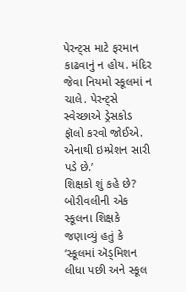પેરન્ટ્સ માટે ફરમાન કાઢવાનું ન હોય. મંદિર જેવા નિયમો સ્કૂલમાં ન ચાલે. પેરન્ટ્સે સ્વેચ્છાએ ડ્રેસકોડ ફૉલો કરવો જોઈએ. એનાથી ઇમ્પ્રેશન સારી પડે છે.’
શિક્ષકો શું કહે છે?
બોરીવલીની એક સ્કૂલના શિક્ષકે જણાવ્યું હતું કે ‘સ્કૂલમાં ઍડ્મિશન લીધા પછી અને સ્કૂલ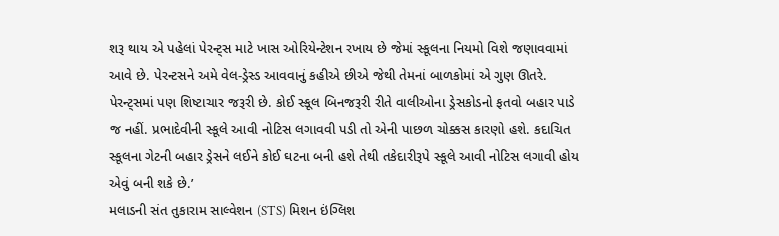શરૂ થાય એ પહેલાં પેરન્ટ્સ માટે ખાસ ઓરિયેન્ટેશન રખાય છે જેમાં સ્કૂલના નિયમો વિશે જણાવવામાં આવે છે. પેરન્ટસને અમે વેલ-ડ્રેસ્ડ આવવાનું કહીએ છીએ જેથી તેમનાં બાળકોમાં એ ગુણ ઊતરે. પેરન્ટ્સમાં પણ શિષ્ટાચાર જરૂરી છે. કોઈ સ્કૂલ બિનજરૂરી રીતે વાલીઓના ડ્રેસકોડનો ફતવો બહાર પાડે જ નહીં. પ્રભાદેવીની સ્કૂલે આવી નોટિસ લગાવવી પડી તો એની પાછળ ચોક્કસ કારણો હશે. કદાચિત સ્કૂલના ગેટની બહાર ડ્રેસને લઈને કોઈ ઘટના બની હશે તેથી તકેદારીરૂપે સ્કૂલે આવી નોટિસ લગાવી હોય એવું બની શકે છે.’
મલાડની સંત તુકારામ સાલ્વેશન (STS) મિશન ઇંગ્લિશ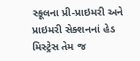સ્કૂલના પ્રી-પ્રાઇમરી અને પ્રાઇમરી સેક્શનનાં હેડ મિસ્ટ્રેસ તેમ જ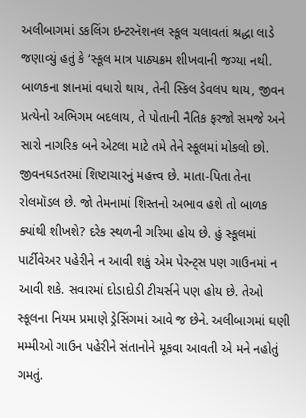અલીબાગમાં ડકલિંગ ઇન્ટરનૅશનલ સ્કૂલ ચલાવતાં શ્રદ્ધા લાડે જણાવ્યું હતું કે ‘સ્કૂલ માત્ર પાઠ્યક્રમ શીખવાની જગ્યા નથી. બાળકના જ્ઞાનમાં વધારો થાય, તેની સ્કિલ ડેવલપ થાય, જીવન પ્રત્યેનો અભિગમ બદલાય, તે પોતાની નૈતિક ફરજો સમજે અને સારો નાગરિક બને એટલા માટે તમે તેને સ્કૂલમાં મોકલો છો. જીવનઘડતરમાં શિષ્ટાચારનું મહત્ત્વ છે. માતા-પિતા તેના રોલમૉડલ છે. જો તેમનામાં શિસ્તનો અભાવ હશે તો બાળક ક્યાંથી શીખશે? દરેક સ્થળની ગરિમા હોય છે. હું સ્કૂલમાં પાર્ટીવેઅર પહેરીને ન આવી શકું એમ પેરન્ટ્સ પણ ગાઉનમાં ન આવી શકે. સવારમાં દોડાદોડી ટીચર્સને પણ હોય છે. તેઓ સ્કૂલના નિયમ પ્રમાણે ડ્રેસિંગમાં આવે જ છેને. અલીબાગમાં ઘણી મમ્મીઓ ગાઉન પહેરીને સંતાનોને મૂકવા આવતી એ મને નહોતું ગમતું.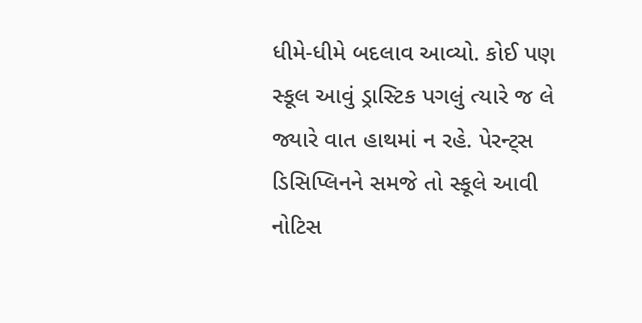ધીમે-ધીમે બદલાવ આવ્યો. કોઈ પણ સ્કૂલ આવું ડ્રાસ્ટિક પગલું ત્યારે જ લે જ્યારે વાત હાથમાં ન રહે. પેરન્ટ્સ ડિસિપ્લિનને સમજે તો સ્કૂલે આવી નોટિસ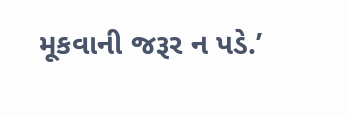મૂકવાની જરૂર ન પડે.’